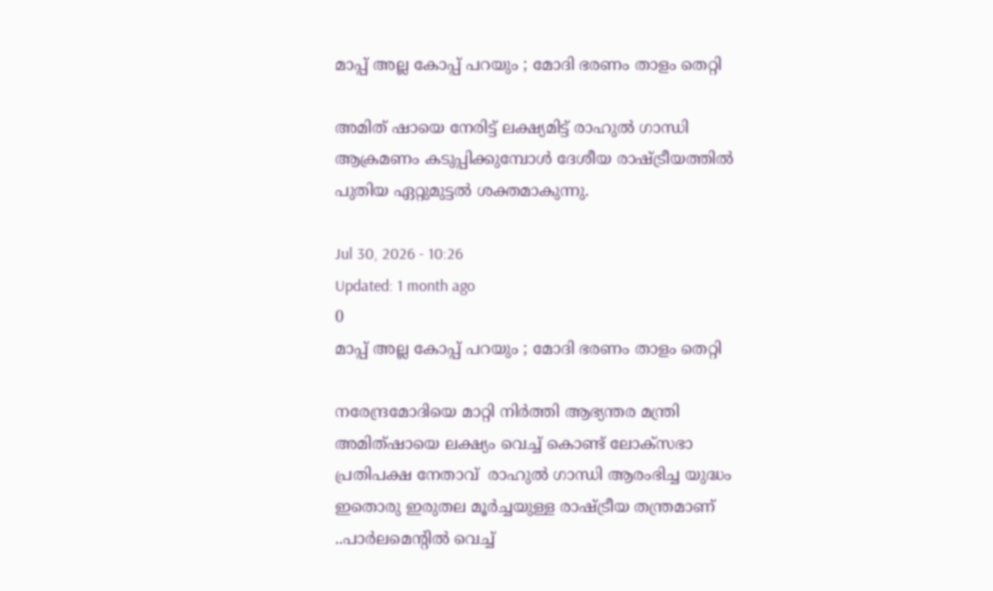മാപ്പ് അല്ല കോപ്പ് പറയും ; മോദി ഭരണം താളം തെറ്റി

അമിത് ഷായെ നേരിട്ട് ലക്ഷ്യമിട്ട് രാഹുൽ ഗാന്ധി ആക്രമണം കടുപ്പിക്കുമ്പോൾ ദേശീയ രാഷ്ട്രീയത്തിൽ പുതിയ ഏറ്റുമുട്ടൽ ശക്തമാകുന്നു.

Jul 30, 2026 - 10:26
Updated: 1 month ago
0
മാപ്പ് അല്ല കോപ്പ് പറയും ; മോദി ഭരണം താളം തെറ്റി

നരേന്ദ്രമോദിയെ മാറ്റി നിർത്തി ആഭ്യന്തര മന്ത്രി അമിത്ഷായെ ലക്ഷ്യം വെച്ച് കൊണ്ട് ലോക്സഭാ പ്രതിപക്ഷ നേതാവ്  രാഹുൽ ഗാന്ധി ആരംഭിച്ച യുദ്ധം ഇതൊരു ഇരുതല മൂർച്ചയുള്ള രാഷ്ട്രീയ തന്ത്രമാണ് ..പാര്‍ലമെൻ്റില്‍ വെച്ച്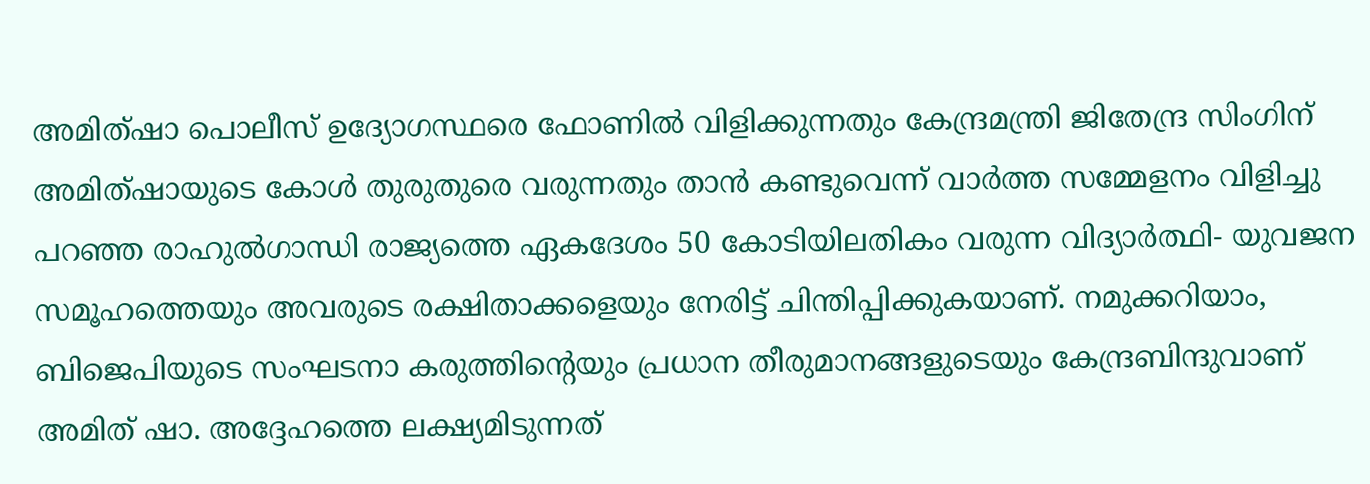അമിത്ഷാ പൊലീസ് ഉദ്യോഗസ്ഥരെ ഫോണിൽ വിളിക്കുന്നതും കേന്ദ്രമന്ത്രി ജിതേന്ദ്ര സിംഗിന് അമിത്ഷായുടെ കോൾ തുരുതുരെ വരുന്നതും താൻ കണ്ടുവെന്ന് വാർത്ത സമ്മേളനം വിളിച്ചു പറഞ്ഞ രാഹുല്‍ഗാന്ധി രാജ്യത്തെ ഏകദേശം 50 കോടിയിലതികം വരുന്ന വിദ്യാർത്ഥി- യുവജന സമൂഹത്തെയും അവരുടെ രക്ഷിതാക്കളെയും നേരിട്ട് ചിന്തിപ്പിക്കുകയാണ്. നമുക്കറിയാം, ബിജെപിയുടെ സംഘടനാ കരുത്തിന്റെയും പ്രധാന തീരുമാനങ്ങളുടെയും കേന്ദ്രബിന്ദുവാണ് അമിത് ഷാ. അദ്ദേഹത്തെ ലക്ഷ്യമിടുന്നത്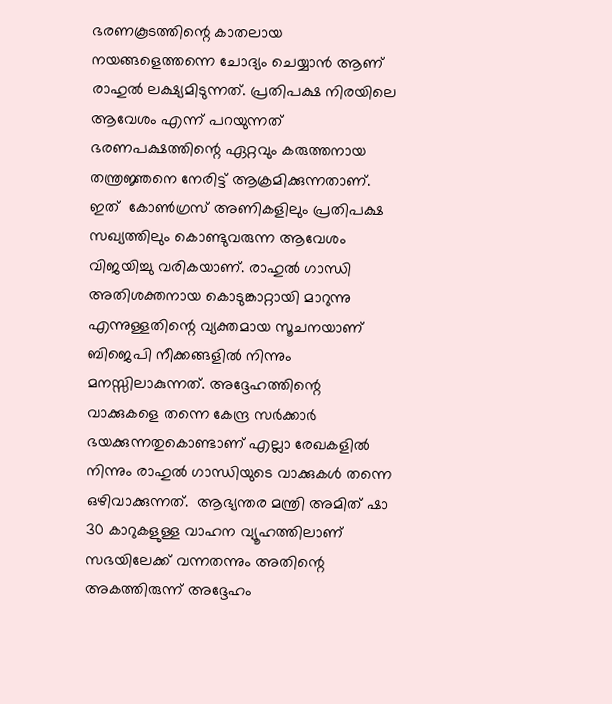ഭരണകൂടത്തിന്റെ കാതലായ നയങ്ങളെത്തന്നെ ചോദ്യം ചെയ്യാൻ ആണ് രാഹുൽ ലക്ഷ്യമിടുന്നത്. പ്രതിപക്ഷ നിരയിലെ ആവേശം എന്ന് പറയുന്നത്  ഭരണപക്ഷത്തിന്റെ ഏറ്റവും കരുത്തനായ തന്ത്രജ്ഞനെ നേരിട്ട് ആക്രമിക്കുന്നതാണ്. ഇത്  കോൺഗ്രസ് അണികളിലും പ്രതിപക്ഷ സഖ്യത്തിലും കൊണ്ടുവരുന്ന ആവേശം വിജയിച്ചു വരികയാണ്. രാഹുൽ ഗാന്ധി അതിശക്തനായ കൊടുങ്കാറ്റായി മാറുന്നു എന്നുള്ളതിന്റെ വ്യക്തമായ സൂചനയാണ് ബിജെപി നീക്കങ്ങളിൽ നിന്നും മനസ്സിലാകുന്നത്. അദ്ദേഹത്തിന്റെ വാക്കുകളെ തന്നെ കേന്ദ്ര സർക്കാർ ഭയക്കുന്നതുകൊണ്ടാണ് എല്ലാ രേഖകളിൽ നിന്നും രാഹുൽ ഗാന്ധിയുടെ വാക്കുകൾ തന്നെ  ഒഴിവാക്കുന്നത്.  ആഭ്യന്തര മന്ത്രി അമിത് ഷാ 30 കാറുകളുള്ള വാഹന വ്യൂഹത്തിലാണ് സഭയിലേക്ക് വന്നതന്നും അതിന്റെ അകത്തിരുന്ന് അദ്ദേഹം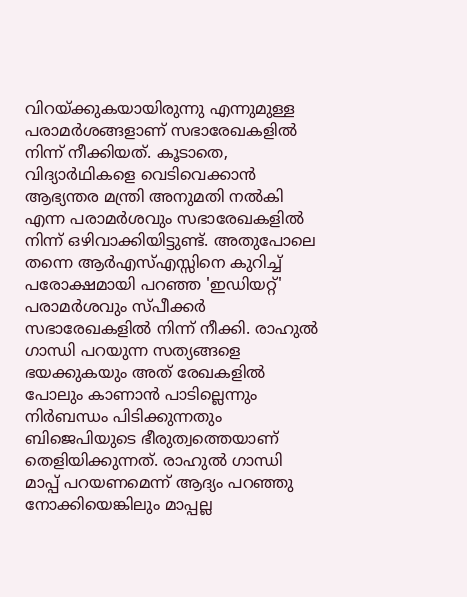വിറയ്ക്കുകയായിരുന്നു എന്നുമുള്ള  പരാമർശങ്ങളാണ് സഭാരേഖകളിൽ നിന്ന് നീക്കിയത്. കൂടാതെ, വിദ്യാർഥികളെ വെടിവെക്കാൻ ആഭ്യന്തര മന്ത്രി അനുമതി നൽകി എന്ന പരാമർശവും സഭാരേഖകളിൽ നിന്ന് ഒഴിവാക്കിയിട്ടുണ്ട്. അതുപോലെ തന്നെ ആർഎസ്എസ്സിനെ കുറിച്ച് പരോക്ഷമായി പറഞ്ഞ 'ഇഡിയറ്റ്' പരാമർശവും സ്പീക്കർ സഭാരേഖകളിൽ നിന്ന് നീക്കി. രാഹുൽ ഗാന്ധി പറയുന്ന സത്യങ്ങളെ ഭയക്കുകയും അത് രേഖകളിൽ പോലും കാണാൻ പാടില്ലെന്നും നിർബന്ധം പിടിക്കുന്നതും ബിജെപിയുടെ ഭീരുത്വത്തെയാണ് തെളിയിക്കുന്നത്. രാഹുൽ ഗാന്ധി മാപ്പ് പറയണമെന്ന് ആദ്യം പറഞ്ഞു നോക്കിയെങ്കിലും മാപ്പല്ല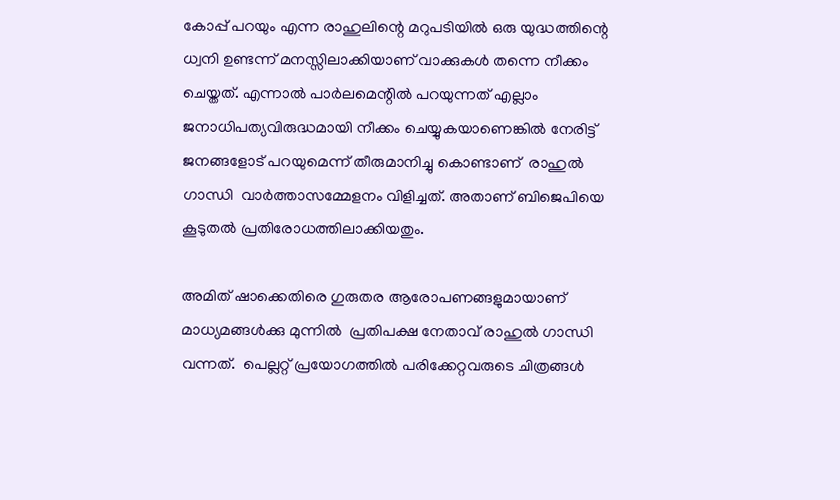കോപ്പ് പറയും എന്ന രാഹുലിന്റെ മറുപടിയിൽ ഒരു യുദ്ധത്തിന്റെ ധ്വനി ഉണ്ടന്ന് മനസ്സിലാക്കിയാണ് വാക്കുകൾ തന്നെ നീക്കം ചെയ്തത്. എന്നാൽ പാർലമെന്റിൽ പറയുന്നത് എല്ലാം ജനാധിപത്യവിരുദ്ധമായി നീക്കം ചെയ്യുകയാണെങ്കിൽ നേരിട്ട് ജനങ്ങളോട് പറയുമെന്ന് തീരുമാനിച്ചു കൊണ്ടാണ്  രാഹുൽ ഗാന്ധി  വാർത്താസമ്മേളനം വിളിച്ചത്. അതാണ് ബിജെപിയെ  കൂടുതൽ പ്രതിരോധത്തിലാക്കിയതും.

അമിത് ഷാക്കെതിരെ ഗുരുതര ആരോപണങ്ങളുമായാണ് മാധ്യമങ്ങൾക്കു മുന്നിൽ  പ്രതിപക്ഷ നേതാവ് രാഹുല്‍ ഗാന്ധി വന്നത്.  പെല്ലറ്റ് പ്രയോഗത്തിൽ പരിക്കേറ്റവരുടെ ചിത്രങ്ങള്‍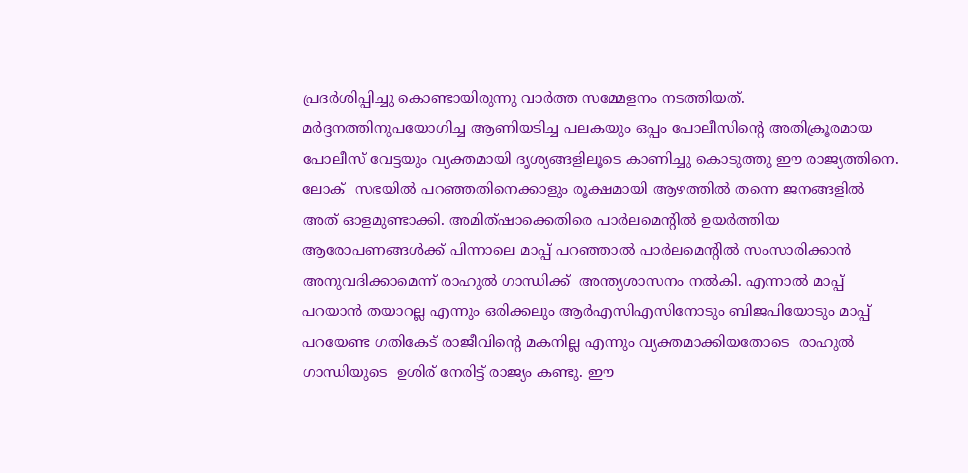പ്രദര്‍ശിപ്പിച്ചു കൊണ്ടായിരുന്നു വാര്‍ത്ത സമ്മേളനം നടത്തിയത്. മർദ്ദനത്തിനുപയോഗിച്ച ആണിയടിച്ച പലകയും ഒപ്പം പോലീസിന്റെ അതിക്രൂരമായ പോലീസ് വേട്ടയും വ്യക്തമായി ദൃശ്യങ്ങളിലൂടെ കാണിച്ചു കൊടുത്തു ഈ രാജ്യത്തിനെ. ലോക്  സഭയിൽ പറഞ്ഞതിനെക്കാളും രൂക്ഷമായി ആഴത്തിൽ തന്നെ ജനങ്ങളിൽ അത് ഓളമുണ്ടാക്കി. അമിത്ഷാക്കെതിരെ പാര്‍ലമെൻ്റില്‍ ഉയര്‍ത്തിയ ആരോപണങ്ങള്‍ക്ക് പിന്നാലെ മാപ്പ് പറഞ്ഞാല്‍ പാര്‍ലമെൻ്റിൽ സംസാരിക്കാൻ അനുവദിക്കാമെന്ന് രാഹുൽ ഗാന്ധിക്ക്  അന്ത്യശാസനം നൽകി. എന്നാല്‍ മാപ്പ് പറയാൻ തയാറല്ല എന്നും ഒരിക്കലും ആർഎസിഎസിനോടും ബിജപിയോടും മാപ്പ് പറയേണ്ട ഗതികേട് രാജീവിന്റെ മകനില്ല എന്നും വ്യക്തമാക്കിയതോടെ  രാഹുല്‍ ഗാന്ധിയുടെ  ഉശിര് നേരിട്ട് രാജ്യം കണ്ടു. ഈ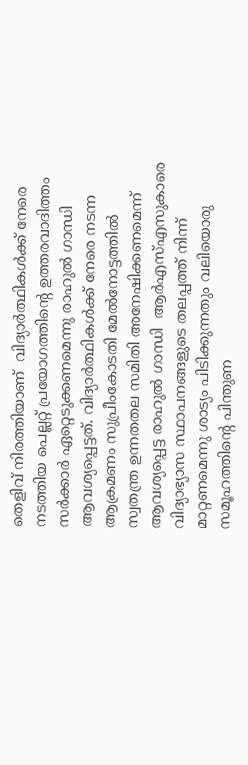തെളിവ് നിരത്തിയാണ്  വിദ്യാര്‍ത്ഥികള്‍ക്ക് നേരെ നടത്തിയ പെല്ലറ്റ് പ്രയോഗത്തിൻ്റെ ഉത്തരവാദിത്തം സര്‍ക്കാര്‍ ഏറ്റെടുക്കണമെന്നു രാഹുൽ ഗാന്ധി ആവശ്യപ്പെട്ടത്. വിദ്യാർത്ഥികൾക്ക് നേരെ നടന്ന ആക്രമണം സുപ്രീംകോടതി മേൽനോട്ടത്തിൽ സ്വതന്ത്ര ഉന്നതതല സമിതി അനേഷിക്കണമെന്ന് ആവശ്യപ്പെട്ട രാഹുല്‍ ഗാന്ധി  ആർഎസ്എസുകാരെ വിദ്യാഭ്യാസ സ്ഥാപനങ്ങളുടെ തലപ്പത്ത് നിന്ന് മാറ്റണമെന്നു ശാട്യം പിടിക്കുന്നതും വലിയൊരു സമൂഹത്തിന്റെ പിന്തുണ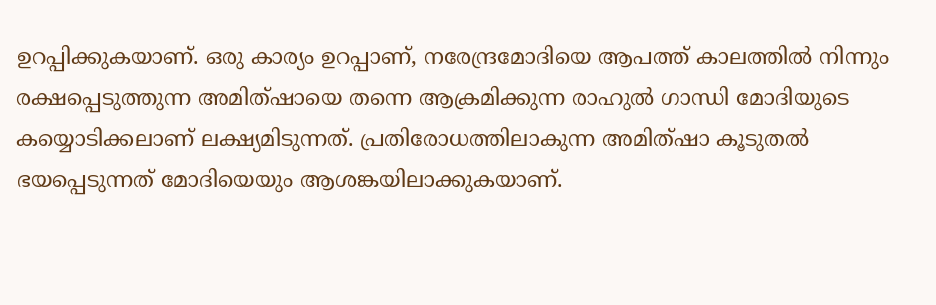ഉറപ്പിക്കുകയാണ്. ഒരു കാര്യം ഉറപ്പാണ്, നരേന്ദ്രമോദിയെ ആപത്ത് കാലത്തിൽ നിന്നും രക്ഷപ്പെടുത്തുന്ന അമിത്ഷായെ തന്നെ ആക്രമിക്കുന്ന രാഹുൽ ഗാന്ധി മോദിയുടെ കയ്യൊടിക്കലാണ് ലക്ഷ്യമിടുന്നത്. പ്രതിരോധത്തിലാകുന്ന അമിത്ഷാ കൂടുതൽ ഭയപ്പെടുന്നത് മോദിയെയും ആശങ്കയിലാക്കുകയാണ്.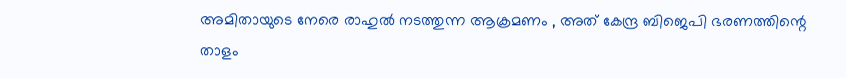അമിതായുടെ നേരെ രാഹുൽ നടത്തുന്ന ആക്രമണം , അത് കേന്ദ്ര ബിജെപി ഭരണത്തിന്റെ താളം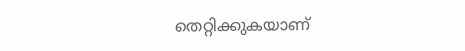തെറ്റിക്കുകയാണ്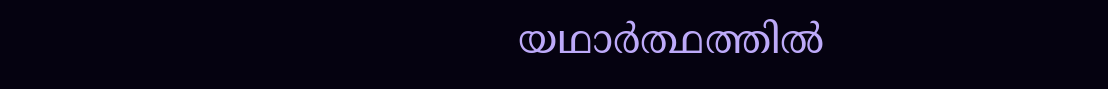യഥാർത്ഥത്തിൽ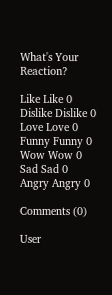What's Your Reaction?

Like Like 0
Dislike Dislike 0
Love Love 0
Funny Funny 0
Wow Wow 0
Sad Sad 0
Angry Angry 0

Comments (0)

User